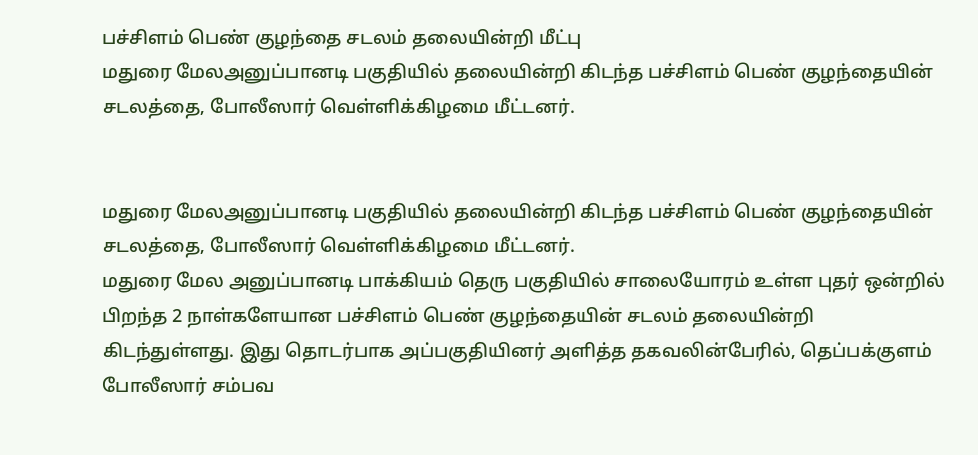பச்சிளம் பெண் குழந்தை சடலம் தலையின்றி மீட்பு
மதுரை மேலஅனுப்பானடி பகுதியில் தலையின்றி கிடந்த பச்சிளம் பெண் குழந்தையின் சடலத்தை, போலீஸார் வெள்ளிக்கிழமை மீட்டனர்.


மதுரை மேலஅனுப்பானடி பகுதியில் தலையின்றி கிடந்த பச்சிளம் பெண் குழந்தையின் சடலத்தை, போலீஸார் வெள்ளிக்கிழமை மீட்டனர்.
மதுரை மேல அனுப்பானடி பாக்கியம் தெரு பகுதியில் சாலையோரம் உள்ள புதர் ஒன்றில் பிறந்த 2 நாள்களேயான பச்சிளம் பெண் குழந்தையின் சடலம் தலையின்றி கிடந்துள்ளது. இது தொடர்பாக அப்பகுதியினர் அளித்த தகவலின்பேரில், தெப்பக்குளம் போலீஸார் சம்பவ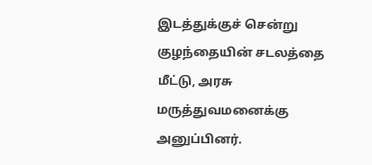இடத்துக்குச் சென்று குழந்தையின் சடலத்தை மீட்டு, அரசு மருத்துவமனைக்கு அனுப்பினர்.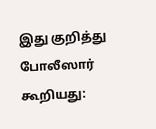இது குறித்து போலீஸார் கூறியது: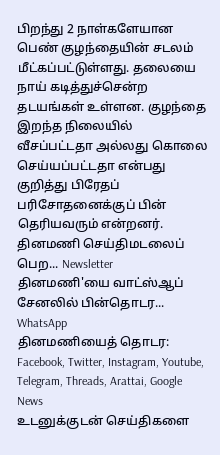பிறந்து 2 நாள்களேயான பெண் குழந்தையின் சடலம் மீட்கப்பட்டுள்ளது. தலையை நாய் கடித்துச்சென்ற தடயங்கள் உள்ளன. குழந்தை இறந்த நிலையில் வீசப்பட்டதா அல்லது கொலை செய்யப்பட்டதா என்பது குறித்து பிரேதப் பரிசோதனைக்குப் பின் தெரியவரும் என்றனர்.
தினமணி செய்திமடலைப் பெற... Newsletter
தினமணி'யை வாட்ஸ்ஆப் சேனலில் பின்தொடர... WhatsApp
தினமணியைத் தொடர: Facebook, Twitter, Instagram, Youtube, Telegram, Threads, Arattai, Google News
உடனுக்குடன் செய்திகளை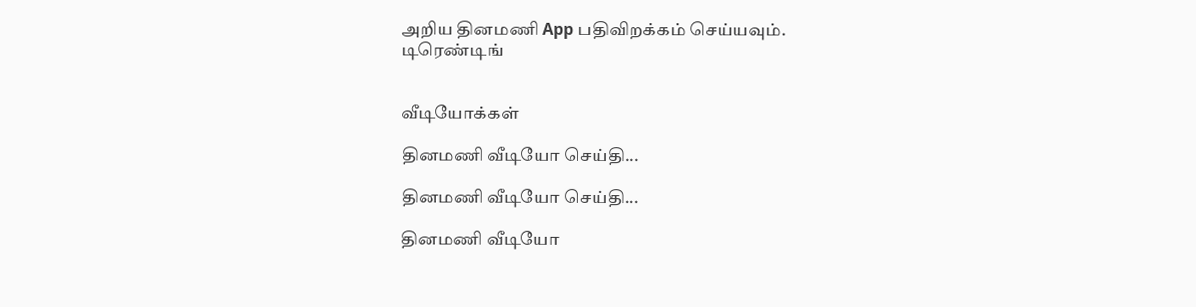அறிய தினமணி App பதிவிறக்கம் செய்யவும்.
டிரெண்டிங்


வீடியோக்கள்

தினமணி வீடியோ செய்தி...

தினமணி வீடியோ செய்தி...

தினமணி வீடியோ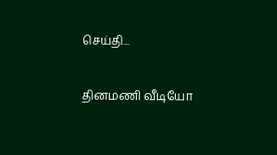செய்தி...

தினமணி வீடியோ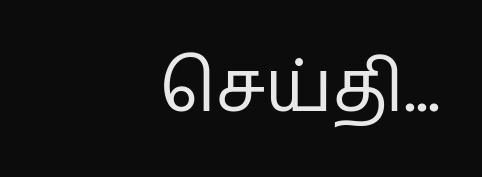செய்தி...